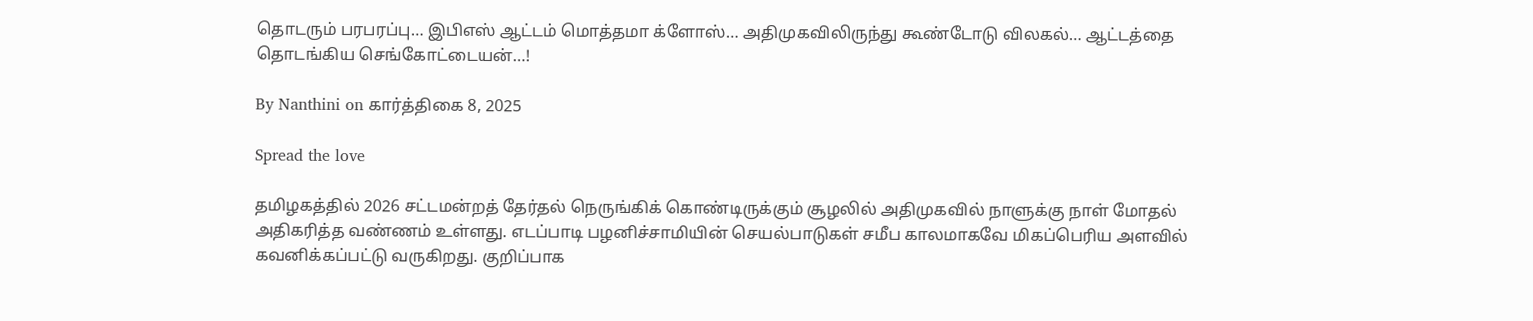தொடரும் பரபரப்பு… இபிஎஸ் ஆட்டம் மொத்தமா க்ளோஸ்… அதிமுகவிலிருந்து கூண்டோடு விலகல்… ஆட்டத்தை தொடங்கிய செங்கோட்டையன்…!

By Nanthini on கார்த்திகை 8, 2025

Spread the love

தமிழகத்தில் 2026 சட்டமன்றத் தேர்தல் நெருங்கிக் கொண்டிருக்கும் சூழலில் அதிமுகவில் நாளுக்கு நாள் மோதல் அதிகரித்த வண்ணம் உள்ளது. எடப்பாடி பழனிச்சாமியின் செயல்பாடுகள் சமீப காலமாகவே மிகப்பெரிய அளவில் கவனிக்கப்பட்டு வருகிறது. குறிப்பாக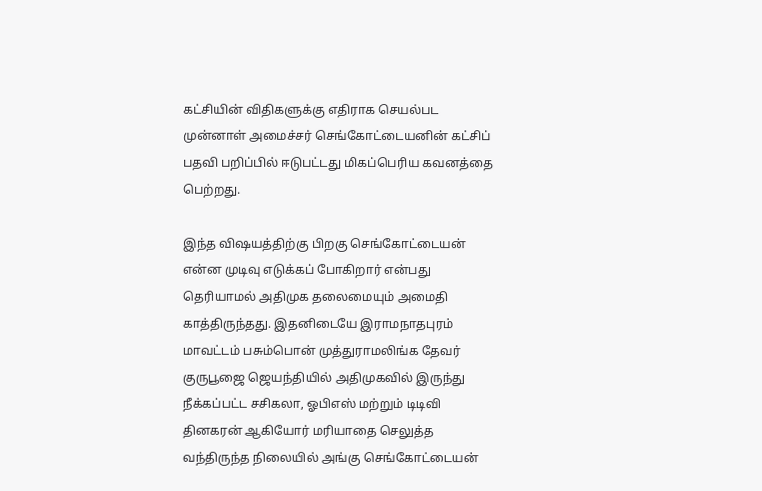கட்சியின் விதிகளுக்கு எதிராக செயல்பட முன்னாள் அமைச்சர் செங்கோட்டையனின் கட்சிப் பதவி பறிப்பில் ஈடுபட்டது மிகப்பெரிய கவனத்தை பெற்றது.

இந்த விஷயத்திற்கு பிறகு செங்கோட்டையன் என்ன முடிவு எடுக்கப் போகிறார் என்பது தெரியாமல் அதிமுக தலைமையும் அமைதி காத்திருந்தது. இதனிடையே இராமநாதபுரம் மாவட்டம் பசும்பொன் முத்துராமலிங்க தேவர் குருபூஜை ஜெயந்தியில் அதிமுகவில் இருந்து நீக்கப்பட்ட சசிகலா, ஓபிஎஸ் மற்றும் டிடிவி தினகரன் ஆகியோர் மரியாதை செலுத்த வந்திருந்த நிலையில் அங்கு செங்கோட்டையன்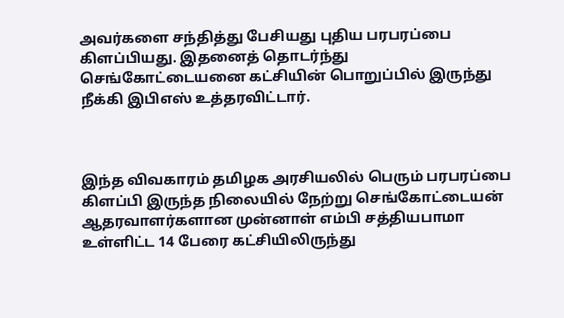அவர்களை சந்தித்து பேசியது புதிய பரபரப்பை கிளப்பியது. இதனைத் தொடர்ந்து செங்கோட்டையனை கட்சியின் பொறுப்பில் இருந்து நீக்கி இபிஎஸ் உத்தரவிட்டார்.



இந்த விவகாரம் தமிழக அரசியலில் பெரும் பரபரப்பை கிளப்பி இருந்த நிலையில் நேற்று செங்கோட்டையன் ஆதரவாளர்களான முன்னாள் எம்பி சத்தியபாமா உள்ளிட்ட 14 பேரை கட்சியிலிருந்து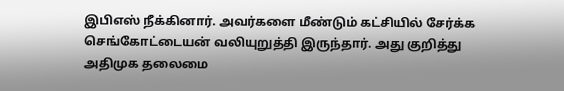இபிஎஸ் நீக்கினார். அவர்களை மீண்டும் கட்சியில் சேர்க்க செங்கோட்டையன் வலியுறுத்தி இருந்தார். அது குறித்து அதிமுக தலைமை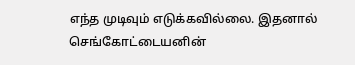எந்த முடிவும் எடுக்கவில்லை. இதனால் செங்கோட்டையனின்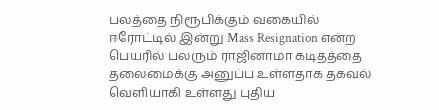பலத்தை நிரூபிக்கும் வகையில் ஈரோட்டில் இன்று Mass Resignation என்ற பெயரில் பலரும் ராஜினாமா கடிதத்தை தலைமைக்கு அனுப்ப உள்ளதாக தகவல் வெளியாகி உள்ளது புதிய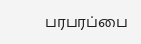பரபரப்பை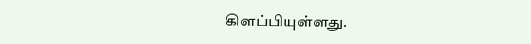கிளப்பியுள்ளது.